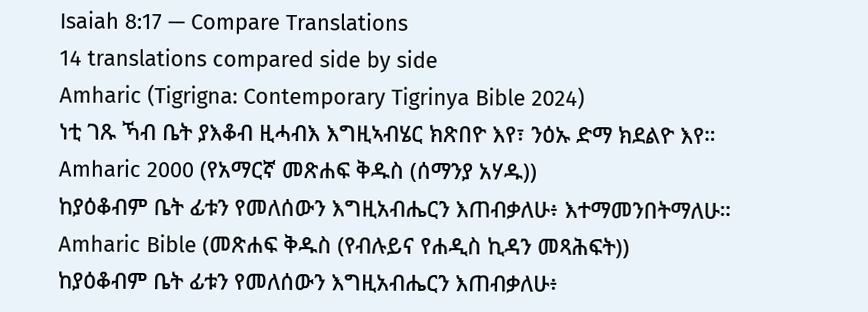Isaiah 8:17 — Compare Translations
14 translations compared side by side
Amharic (Tigrigna: Contemporary Tigrinya Bible 2024)
ነቲ ገጹ ኻብ ቤት ያእቆብ ዚሓብእ እግዚኣብሄር ክጽበዮ እየ፣ ንዕኡ ድማ ክደልዮ እየ።
Amharic 2000 (የአማርኛ መጽሐፍ ቅዱስ (ሰማንያ አሃዱ))
ከያዕቆብም ቤት ፊቱን የመለሰውን እግዚአብሔርን እጠብቃለሁ፥ እተማመንበትማለሁ።
Amharic Bible (መጽሐፍ ቅዱስ (የብሉይና የሐዲስ ኪዳን መጻሕፍት))
ከያዕቆብም ቤት ፊቱን የመለሰውን እግዚአብሔርን እጠብቃለሁ፥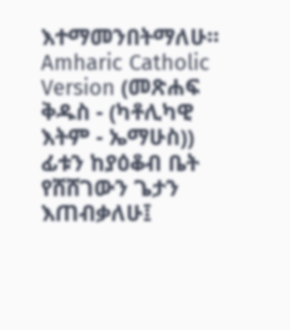እተማመንበትማለሁ።
Amharic Catholic Version (መጽሐፍ ቅዱስ - (ካቶሊካዊ እትም - ኤማሁስ))
ፊቱን ከያዕቆብ ቤት የሸሸገውን ጌታን እጠብቃለሁ፤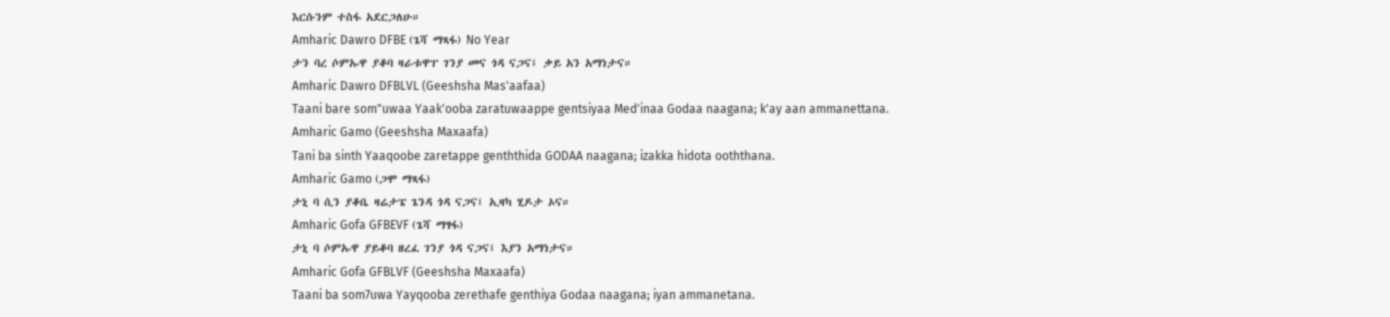እርሱንም ተስፋ አደርጋለሁ።
Amharic Dawro DFBE (ጌሻ ማጻፋ) No Year
ታን ባረ ሶምኡዋ ያቆባ ዛራቱዋፐ ገንያ መና ጎዳ ናጋና፤ ቃይ አን አማነታና።
Amharic Dawro DFBLVL (Geeshsha Mas'aafaa)
Taani bare som"uwaa Yaak'ooba zaratuwaappe gentsiyaa Med'inaa Godaa naagana; k'ay aan ammanettana.
Amharic Gamo (Geeshsha Maxaafa)
Tani ba sinth Yaaqoobe zaretappe genththida GODAA naagana; izakka hidota ooththana.
Amharic Gamo (ጋሞ ማጻፋ)
ታኒ ባ ሲን ያቆቤ ዛሬታፔ ጌንዳ ጎዳ ናጋና፤ ኢዛካ ሂዶታ ኦና።
Amharic Gofa GFBEVF (ጌሻ ማፃፋ)
ታኒ ባ ሶምኡዋ ያይቆባ ዘረፈ ገንያ ጎዳ ናጋና፤ እያን አማነታና።
Amharic Gofa GFBLVF (Geeshsha Maxaafa)
Taani ba som7uwa Yayqooba zerethafe genthiya Godaa naagana; iyan ammanetana.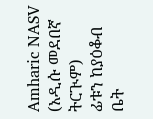Amharic NASV (አዲሱ መደበኛ ትርጒም)
ፊቱን ከያዕቆብ ቤት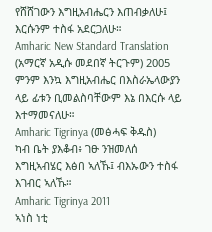የሸሸገውን እግዚአብሔርን እጠብቃለሁ፤ እርሱንም ተስፋ አደርጋለሁ።
Amharic New Standard Translation (አማርኛ አዲሱ መደበኛ ትርጉም) 2005
ምንም እንኳ እግዚአብሔር በእስራኤላውያን ላይ ፊቱን ቢመልስባቸውም እኔ በእርሱ ላይ እተማመናለሁ።
Amharic Tigrinya (መፅሓፍ ቅዱስ)
ካብ ቤት ያእቆብ፥ ገፁ ንዝመለሰ እግዚኣብሄር እፅበ ኣለኹ፤ ብእኡውን ተስፋ እገብር ኣለኹ።
Amharic Tigrinya 2011
ኣነስ ነቲ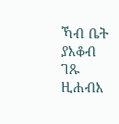ኻብ ቤት ያእቆብ ገጹ ዚሐብእ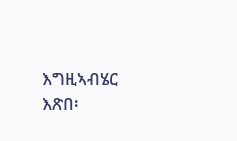እግዚኣብሄር እጽበ፡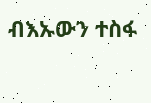ብእኡውን ተስፋ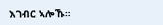እገብር ኣሎኹ።